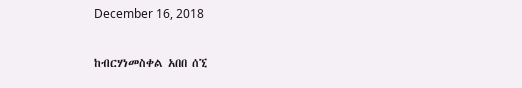December 16, 2018

ከብርሃነመስቀል አበበ ሰኚ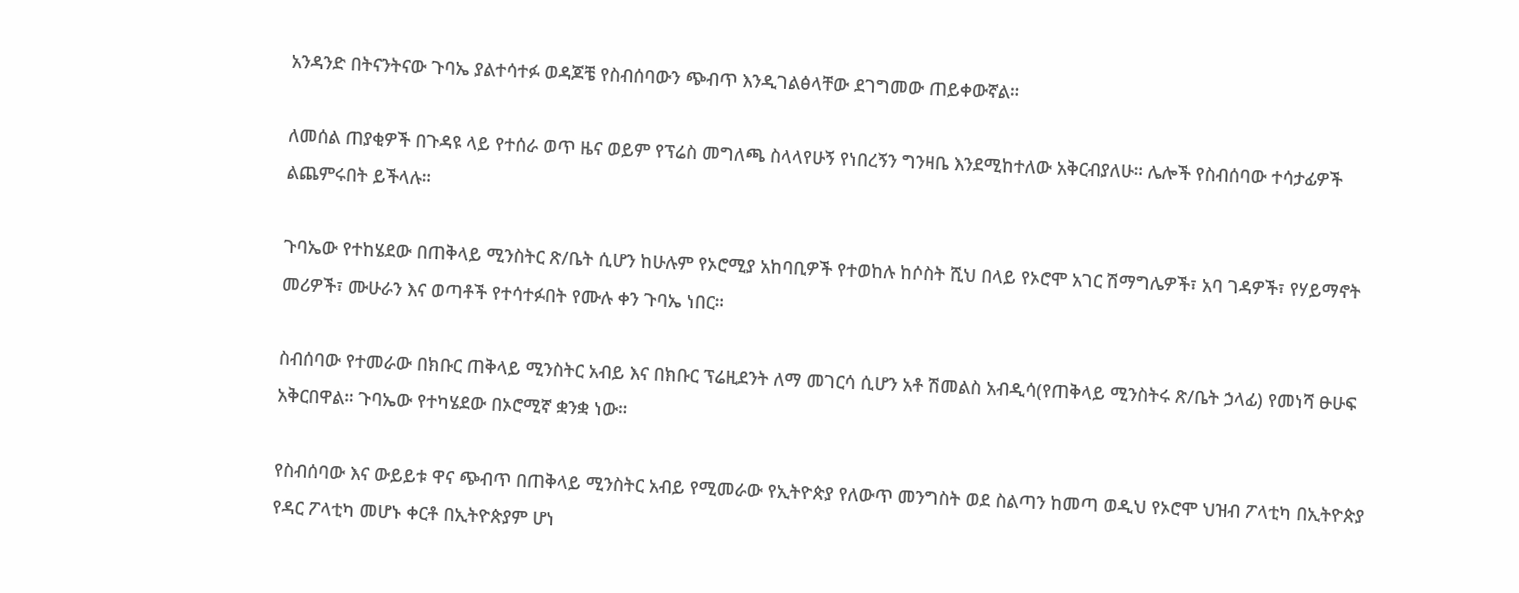አንዳንድ በትናንትናው ጉባኤ ያልተሳተፉ ወዳጆቼ የስብሰባውን ጭብጥ እንዲገልፅላቸው ደገግመው ጠይቀውኛል።

ለመሰል ጠያቂዎች በጉዳዩ ላይ የተሰራ ወጥ ዜና ወይም የፕሬስ መግለጫ ስላላየሁኝ የነበረኝን ግንዛቤ እንደሚከተለው አቅርብያለሁ። ሌሎች የስብሰባው ተሳታፊዎች ልጨምሩበት ይችላሉ።

ጉባኤው የተከሄደው በጠቅላይ ሚንስትር ጽ/ቤት ሲሆን ከሁሉም የኦሮሚያ አከባቢዎች የተወከሉ ከሶስት ሺህ በላይ የኦሮሞ አገር ሽማግሌዎች፣ አባ ገዳዎች፣ የሃይማኖት መሪዎች፣ ሙሁራን እና ወጣቶች የተሳተፉበት የሙሉ ቀን ጉባኤ ነበር።

ስብሰባው የተመራው በክቡር ጠቅላይ ሚንስትር አብይ እና በክቡር ፕሬዚደንት ለማ መገርሳ ሲሆን አቶ ሽመልስ አብዲሳ(የጠቅላይ ሚንስትሩ ጽ/ቤት ኃላፊ) የመነሻ ፁሁፍ አቅርበዋል። ጉባኤው የተካሄደው በኦሮሚኛ ቋንቋ ነው።

የስብሰባው እና ውይይቱ ዋና ጭብጥ በጠቅላይ ሚንስትር አብይ የሚመራው የኢትዮጵያ የለውጥ መንግስት ወደ ስልጣን ከመጣ ወዲህ የኦሮሞ ህዝብ ፖላቲካ በኢትዮጵያ የዳር ፖላቲካ መሆኑ ቀርቶ በኢትዮጵያም ሆነ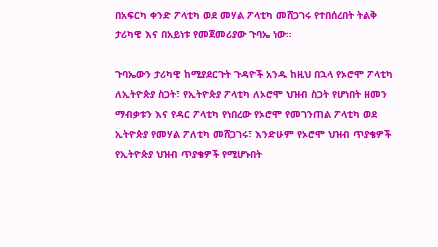በአፍርካ ቀንድ ፖላቲካ ወደ መሃል ፖላቲካ መሸጋገሩ የተበሰረበት ትልቅ ታሪካዊ እና በአይነቱ የመጀመሪያው ጉባኤ ነው።

ጉባኤውን ታሪካዊ ከሚያደርጉት ጉዳዮች አንዱ ከዚህ በኋላ የኦሮሞ ፖላቲካ ለኢትዮጵያ ስጋት፣ የኢትዮጵያ ፖላቲካ ለኦሮሞ ህዝብ ስጋት የሆነበት ዘመን ማብቃቱን እና የዳር ፖላቲካ የነበረው የኦሮሞ የመገንጠል ፖላቲካ ወደ ኢትዮጵያ የመሃል ፖለቲካ መሸጋገሩ፣ እንድሁም የኦሮሞ ህዝብ ጥያቄዎች የኢትዮጵያ ህዝብ ጥያቄዎች የሚሆኑበት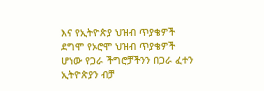እና የኢትዮጵያ ህዝብ ጥያቄዎች ደግሞ የኦሮሞ ህዝብ ጥያቄዎች ሆነው የጋራ ችግሮቻችንን በጋራ ፈተን ኢትዮጵያን ብቻ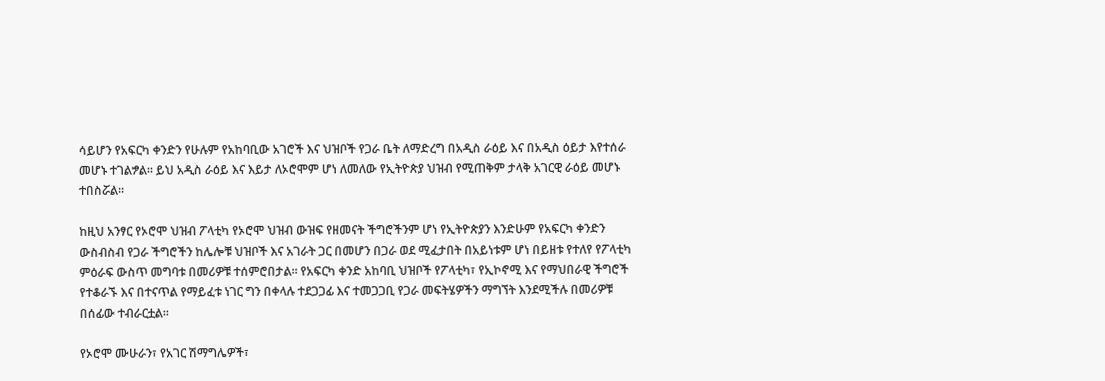ሳይሆን የአፍርካ ቀንድን የሁሉም የአከባቢው አገሮች እና ህዝቦች የጋራ ቤት ለማድረግ በአዲስ ራዕይ እና በአዲስ ዕይታ እየተሰራ መሆኑ ተገልፇል። ይህ አዲስ ራዕይ እና እይታ ለኦሮሞም ሆነ ለመለው የኢትዮጵያ ህዝብ የሚጠቅም ታላቅ አገርዊ ራዕይ መሆኑ ተበስሯል።

ከዚህ አንፃር የኦሮሞ ህዝብ ፖላቲካ የኦሮሞ ህዝብ ውዝፍ የዘመናት ችግሮችንም ሆነ የኢትዮጵያን እንድሁም የአፍርካ ቀንድን ውስብስብ የጋራ ችግሮችን ከሌሎቹ ህዝቦች እና አገራት ጋር በመሆን በጋራ ወደ ሚፈታበት በአይነቱም ሆነ በይዘቱ የተለየ የፖላቲካ ምዕራፍ ውስጥ መግባቱ በመሪዎቹ ተሰምሮበታል። የአፍርካ ቀንድ አከባቢ ህዝቦች የፖላቲካ፣ የኢኮኖሚ እና የማህበራዊ ችግሮች የተቆራኙ እና በተናጥል የማይፈቱ ነገር ግን በቀላሉ ተደጋጋፊ እና ተመጋጋቢ የጋራ መፍትሄዎችን ማግኘት እንደሚችሉ በመሪዎቹ በሰፊው ተብራርቷል።

የኦሮሞ ሙሁራን፣ የአገር ሽማግሌዎች፣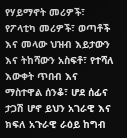የሃይማኖት መሪዎች፣ የፖላቲካ መሪዎች፣ ወጣቶች እና መላው ህዝብ እይታውን እና ትከሻውን አስፍቶ፣ የተሻለ እውቀት ጥበብ እና ማስተዋል ሰንቆ፣ ሆደ ሰፊና ታጋሽ ሆኖ ይህን አገራዊ እና ክፍለ አጉራዊ ራዕይ ከግብ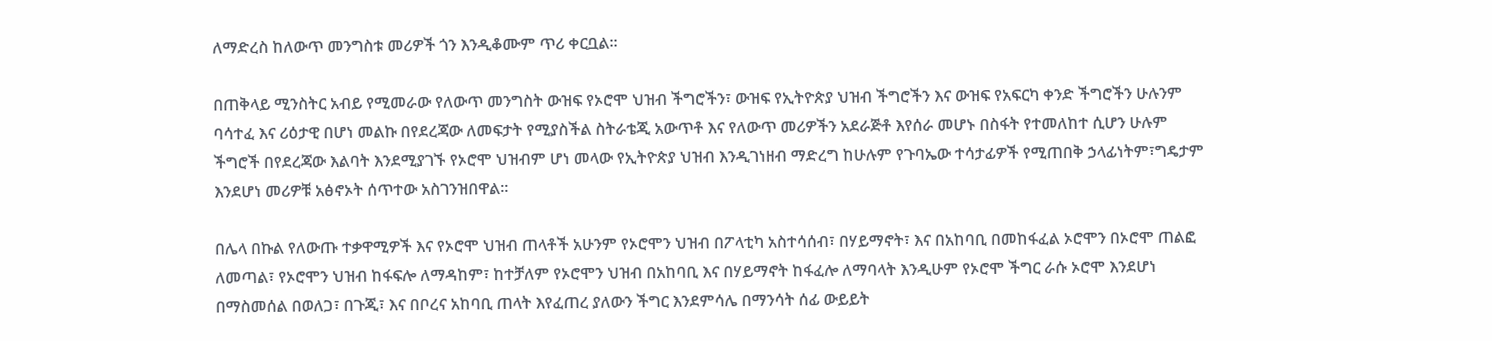ለማድረስ ከለውጥ መንግስቱ መሪዎች ጎን እንዲቆሙም ጥሪ ቀርቧል።

በጠቅላይ ሚንስትር አብይ የሚመራው የለውጥ መንግስት ውዝፍ የኦሮሞ ህዝብ ችግሮችን፣ ውዝፍ የኢትዮጵያ ህዝብ ችግሮችን እና ውዝፍ የአፍርካ ቀንድ ችግሮችን ሁሉንም ባሳተፈ እና ሪዕታዊ በሆነ መልኩ በየደረጃው ለመፍታት የሚያስችል ስትራቴጂ አውጥቶ እና የለውጥ መሪዎችን አደራጅቶ እየሰራ መሆኑ በስፋት የተመለከተ ሲሆን ሁሉም ችግሮች በየደረጃው እልባት እንደሚያገኙ የኦሮሞ ህዝብም ሆነ መላው የኢትዮጵያ ህዝብ እንዲገነዘብ ማድረግ ከሁሉም የጉባኤው ተሳታፊዎች የሚጠበቅ ኃላፊነትም፣ግዴታም እንደሆነ መሪዎቹ አፅኖኦት ሰጥተው አስገንዝበዋል።

በሌላ በኩል የለውጡ ተቃዋሚዎች እና የኦሮሞ ህዝብ ጠላቶች አሁንም የኦሮሞን ህዝብ በፖላቲካ አስተሳሰብ፣ በሃይማኖት፣ እና በአከባቢ በመከፋፈል ኦሮሞን በኦሮሞ ጠልፎ ለመጣል፣ የኦሮሞን ህዝብ ከፋፍሎ ለማዳከም፣ ከተቻለም የኦሮሞን ህዝብ በአከባቢ እና በሃይማኖት ከፋፈሎ ለማባላት እንዲሁም የኦሮሞ ችግር ራሱ ኦሮሞ እንደሆነ በማስመሰል በወለጋ፣ በጉጂ፣ እና በቦረና አከባቢ ጠላት እየፈጠረ ያለውን ችግር እንደምሳሌ በማንሳት ሰፊ ውይይት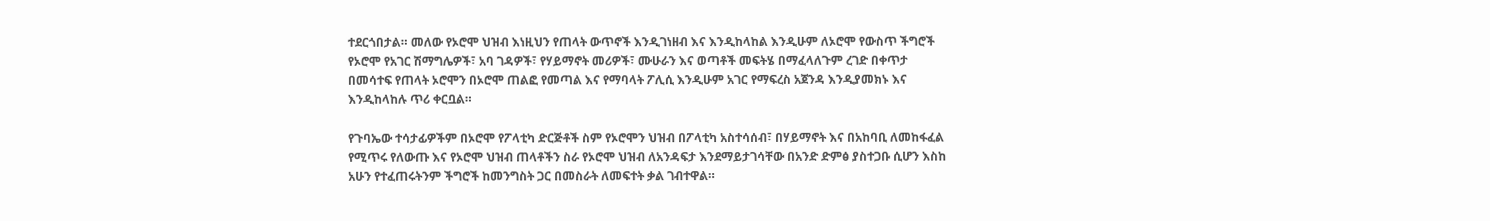ተደርጎበታል። መለው የኦሮሞ ህዝብ እነዚህን የጠላት ውጥኖች እንዲገነዘብ እና እንዲከላከል እንዲሁም ለኦሮሞ የውስጥ ችግሮች የኦሮሞ የአገር ሽማግሌዎች፣ አባ ገዳዎች፣ የሃይማኖት መሪዎች፣ ሙሁራን እና ወጣቶች መፍትሄ በማፈላለጉም ረገድ በቀጥታ በመሳተፍ የጠላት ኦሮሞን በኦሮሞ ጠልፎ የመጣል እና የማባላት ፖሊሲ እንዲሁም አገር የማፍረስ አጀንዳ እንዲያመክኑ እና እንዲከላከሉ ጥሪ ቀርቧል።

የጉባኤው ተሳታፊዎችም በኦሮሞ የፖላቲካ ድርጅቶች ስም የኦሮሞን ህዝብ በፖላቲካ አስተሳሰብ፣ በሃይማኖት እና በአከባቢ ለመከፋፈል የሚጥሩ የለውጡ እና የኦሮሞ ህዝብ ጠላቶችን ስራ የኦሮሞ ህዝብ ለአንዳፍታ እንደማይታገሳቸው በአንድ ድምፅ ያስተጋቡ ሲሆን እስከ አሁን የተፈጠሩትንም ችግሮች ከመንግስት ጋር በመስራት ለመፍተት ቃል ገብተዋል።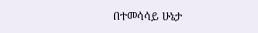በተመሳሳይ ሁኔታ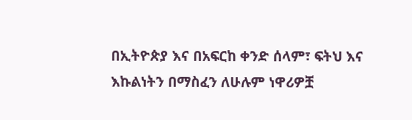በኢትዮጵያ እና በአፍርከ ቀንድ ሰላም፣ ፍትህ እና እኩልነትን በማስፈን ለሁሉም ነዋሪዎቿ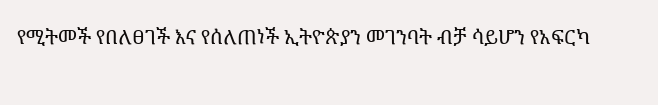የሚትመች የበለፀገች እና የሰለጠነች ኢትዮጵያን መገንባት ብቻ ሳይሆን የአፍርካ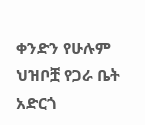ቀንድን የሁሉም ህዝቦቿ የጋራ ቤት አድርጎ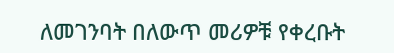ለመገንባት በለውጥ መሪዎቹ የቀረቡት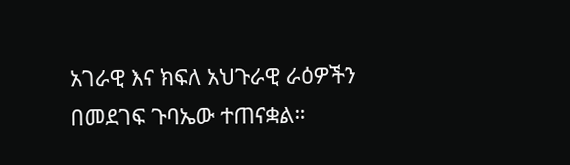አገራዊ እና ክፍለ አህጉራዊ ራዕዎችን በመደገፍ ጉባኤው ተጠናቋል።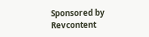Sponsored by Revcontent